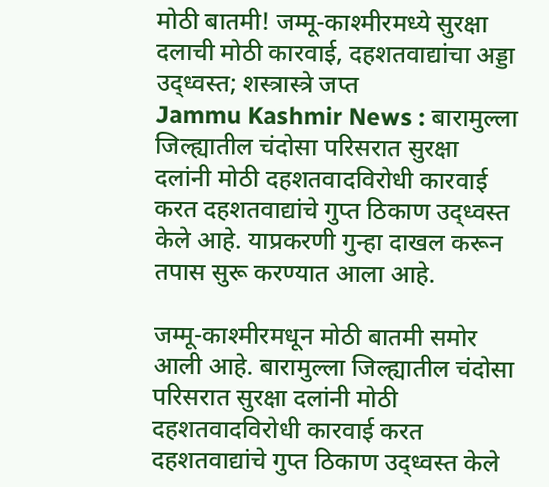मोठी बातमी! जम्मू-काश्मीरमध्ये सुरक्षा दलाची मोठी कारवाई, दहशतवाद्यांचा अड्डा उद्ध्वस्त; शस्त्रास्त्रे जप्त
Jammu Kashmir News : बारामुल्ला जिल्ह्यातील चंदोसा परिसरात सुरक्षा दलांनी मोठी दहशतवादविरोधी कारवाई करत दहशतवाद्यांचे गुप्त ठिकाण उद्ध्वस्त केले आहे. याप्रकरणी गुन्हा दाखल करून तपास सुरू करण्यात आला आहे.

जम्मू-काश्मीरमधून मोठी बातमी समोर आली आहे. बारामुल्ला जिल्ह्यातील चंदोसा परिसरात सुरक्षा दलांनी मोठी दहशतवादविरोधी कारवाई करत दहशतवाद्यांचे गुप्त ठिकाण उद्ध्वस्त केले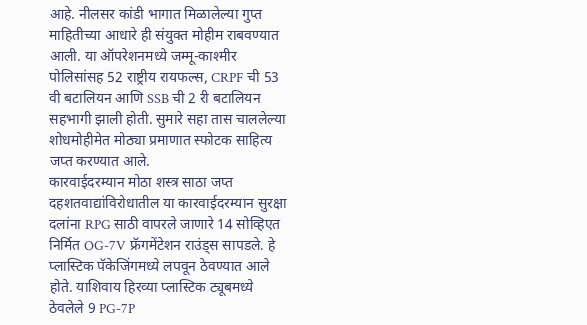आहे. नीलसर कांडी भागात मिळालेल्या गुप्त माहितीच्या आधारे ही संयुक्त मोहीम राबवण्यात आली. या ऑपरेशनमध्ये जम्मू-काश्मीर पोलिसांसह 52 राष्ट्रीय रायफल्स, CRPF ची 53 वी बटालियन आणि SSB ची 2 री बटालियन सहभागी झाली होती. सुमारे सहा तास चाललेल्या शोधमोहीमेत मोठ्या प्रमाणात स्फोटक साहित्य जप्त करण्यात आले.
कारवाईदरम्यान मोठा शस्त्र साठा जप्त
दहशतवाद्यांविरोधातील या कारवाईदरम्यान सुरक्षा दलांना RPG साठी वापरले जाणारे 14 सोव्हिएत निर्मित OG-7V फ्रॅगमेंटेशन राउंड्स सापडले. हे प्लास्टिक पॅकेजिंगमध्ये लपवून ठेवण्यात आले होते. याशिवाय हिरव्या प्लास्टिक ट्यूबमध्ये ठेवलेले 9 PG-7P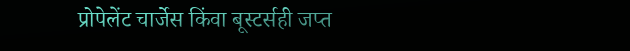प्रोपेलेंट चार्जेस किंवा बूस्टर्सही जप्त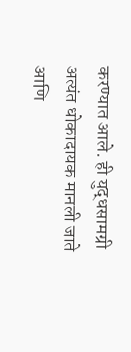करण्यात आले. ही युद्धसामग्री अत्यंत धोकादायक मानली जाते आणि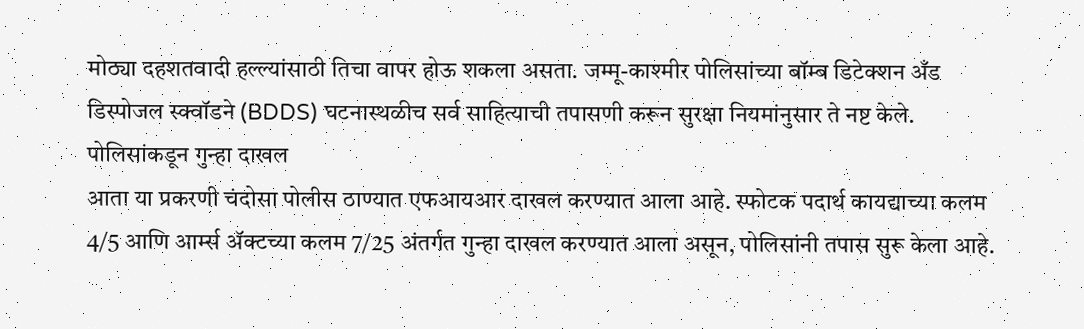मोठ्या दहशतवादी हल्ल्यांसाठी तिचा वापर होऊ शकला असता. जम्मू-काश्मीर पोलिसांच्या बॉम्ब डिटेक्शन अँड डिस्पोजल स्क्वॉडने (BDDS) घटनास्थळीच सर्व साहित्याची तपासणी करून सुरक्षा नियमांनुसार ते नष्ट केले.
पोलिसांकडून गुन्हा दाखल
आता या प्रकरणी चंदोसा पोलीस ठाण्यात एफआयआर दाखल करण्यात आला आहे. स्फोटक पदार्थ कायद्याच्या कलम 4/5 आणि आर्म्स ॲक्टच्या कलम 7/25 अंतर्गत गुन्हा दाखल करण्यात आला असून, पोलिसांनी तपास सुरू केला आहे.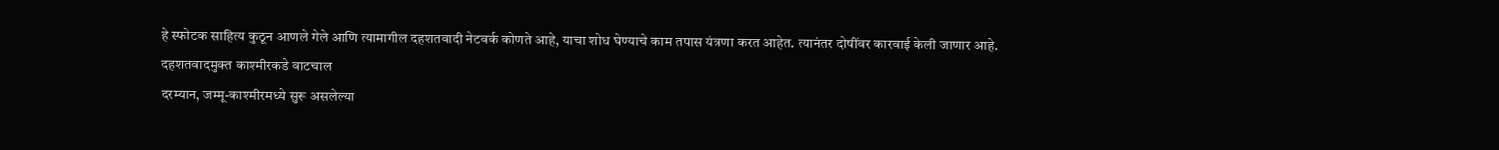हे स्फोटक साहित्य कुठून आणले गेले आणि त्यामागील दहशतवादी नेटवर्क कोणते आहे, याचा शोध घेण्याचे काम तपास यंत्रणा करत आहेत. त्यानंतर दोषींवर कारवाई केली जाणार आहे.
दहशतवादमुक्त काश्मीरकडे वाटचाल
दरम्यान, जम्मू-काश्मीरमध्ये सुरू असलेल्या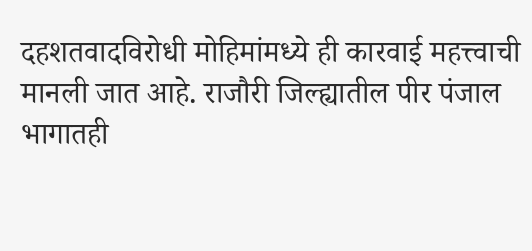दहशतवादविरोधी मोहिमांमध्ये ही कारवाई महत्त्वाची मानली जात आहे. राजौरी जिल्ह्यातील पीर पंजाल भागातही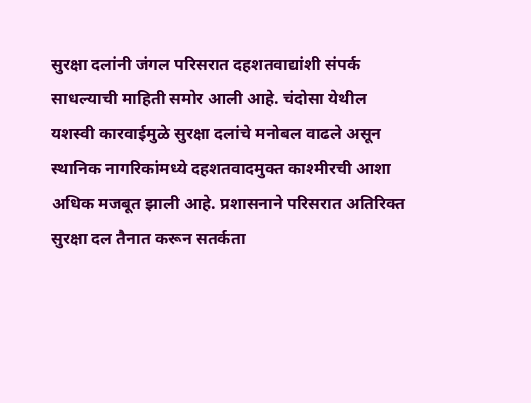सुरक्षा दलांनी जंगल परिसरात दहशतवाद्यांशी संपर्क साधल्याची माहिती समोर आली आहे. चंदोसा येथील यशस्वी कारवाईमुळे सुरक्षा दलांचे मनोबल वाढले असून स्थानिक नागरिकांमध्ये दहशतवादमुक्त काश्मीरची आशा अधिक मजबूत झाली आहे. प्रशासनाने परिसरात अतिरिक्त सुरक्षा दल तैनात करून सतर्कता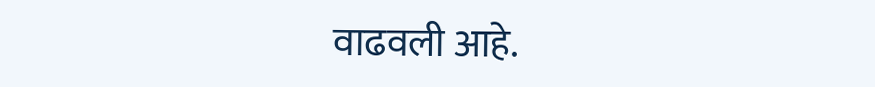वाढवली आहे.